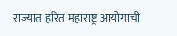राज्यात हरित महाराष्ट्र आयोगाची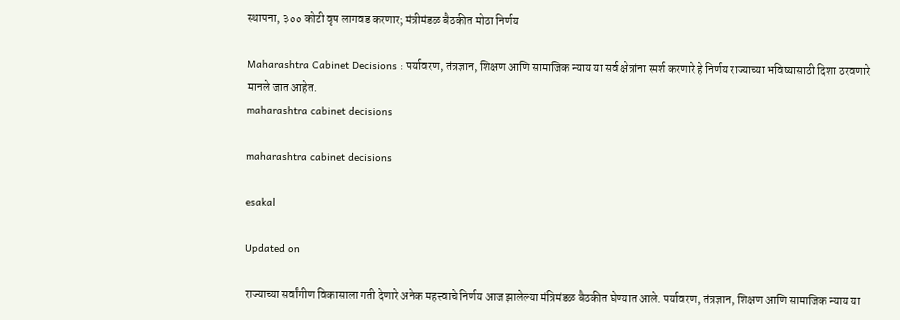स्थापना, ३०० कोटी वृष लागवड करणार; मंत्रीमंडळ बैठकीत मोठा निर्णय

Maharashtra Cabinet Decisions : पर्यावरण, तंत्रज्ञान, शिक्षण आणि सामाजिक न्याय या सर्व क्षेत्रांना स्पर्श करणारे हे निर्णय राज्याच्या भविष्यासाठी दिशा ठरवणारे मानले जात आहेत.
maharashtra cabinet decisions

maharashtra cabinet decisions

esakal

Updated on

राज्याच्या सर्वांगीण विकासाला गती देणारे अनेक महत्त्वाचे निर्णय आज झालेल्या मंत्रिमंडळ बैठकीत घेण्यात आले. पर्यावरण, तंत्रज्ञान, शिक्षण आणि सामाजिक न्याय या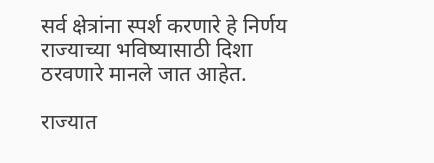सर्व क्षेत्रांना स्पर्श करणारे हे निर्णय राज्याच्या भविष्यासाठी दिशा ठरवणारे मानले जात आहेत.

राज्यात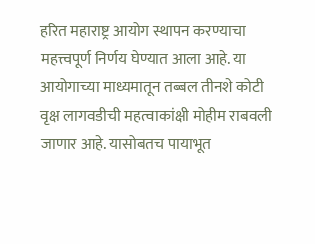हरित महाराष्ट्र आयोग स्थापन करण्याचा महत्त्वपूर्ण निर्णय घेण्यात आला आहे. या आयोगाच्या माध्यमातून तब्बल तीनशे कोटी वृक्ष लागवडीची महत्वाकांक्षी मोहीम राबवली जाणार आहे. यासोबतच पायाभूत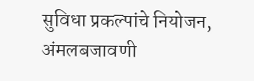सुविधा प्रकल्पांचे नियोजन, अंमलबजावणी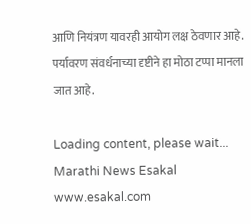आणि नियंत्रण यावरही आयोग लक्ष ठेवणार आहे. पर्यावरण संवर्धनाच्या दृष्टीने हा मोठा टप्पा मानला जात आहे.

Loading content, please wait...
Marathi News Esakal
www.esakal.com